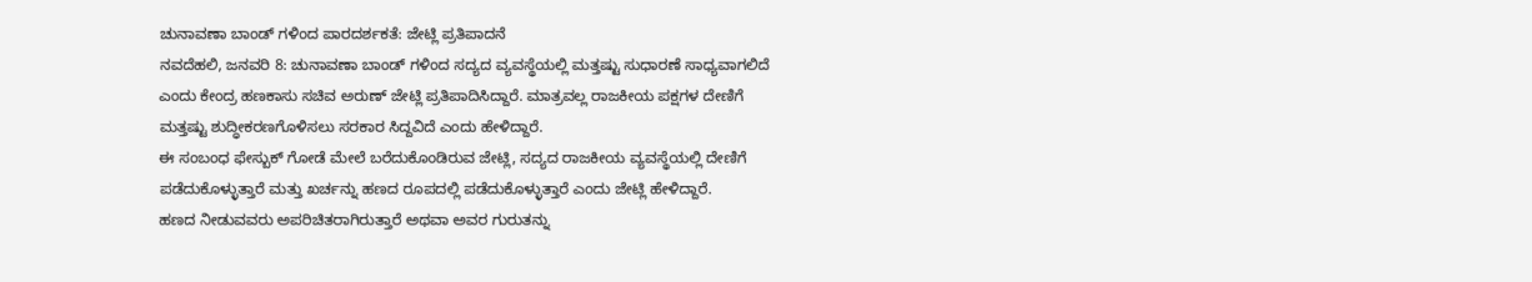ಚುನಾವಣಾ ಬಾಂಡ್ ಗಳಿಂದ ಪಾರದರ್ಶಕತೆ: ಜೇಟ್ಲಿ ಪ್ರತಿಪಾದನೆ
ನವದೆಹಲಿ, ಜನವರಿ 8: ಚುನಾವಣಾ ಬಾಂಡ್ ಗಳಿಂದ ಸದ್ಯದ ವ್ಯವಸ್ಥೆಯಲ್ಲಿ ಮತ್ತಷ್ಟು ಸುಧಾರಣೆ ಸಾಧ್ಯವಾಗಲಿದೆ ಎಂದು ಕೇಂದ್ರ ಹಣಕಾಸು ಸಚಿವ ಅರುಣ್ ಜೇಟ್ಲಿ ಪ್ರತಿಪಾದಿಸಿದ್ದಾರೆ. ಮಾತ್ರವಲ್ಲ ರಾಜಕೀಯ ಪಕ್ಷಗಳ ದೇಣಿಗೆ ಮತ್ತಷ್ಟು ಶುದ್ಧೀಕರಣಗೊಳಿಸಲು ಸರಕಾರ ಸಿದ್ದವಿದೆ ಎಂದು ಹೇಳಿದ್ದಾರೆ.
ಈ ಸಂಬಂಧ ಫೇಸ್ಬುಕ್ ಗೋಡೆ ಮೇಲೆ ಬರೆದುಕೊಂಡಿರುವ ಜೇಟ್ಲಿ, ಸದ್ಯದ ರಾಜಕೀಯ ವ್ಯವಸ್ಥೆಯಲ್ಲಿ ದೇಣಿಗೆ ಪಡೆದುಕೊಳ್ಳುತ್ತಾರೆ ಮತ್ತು ಖರ್ಚನ್ನು ಹಣದ ರೂಪದಲ್ಲಿ ಪಡೆದುಕೊಳ್ಳುತ್ತಾರೆ ಎಂದು ಜೇಟ್ಲಿ ಹೇಳಿದ್ದಾರೆ.
ಹಣದ ನೀಡುವವರು ಅಪರಿಚಿತರಾಗಿರುತ್ತಾರೆ ಅಥವಾ ಅವರ ಗುರುತನ್ನು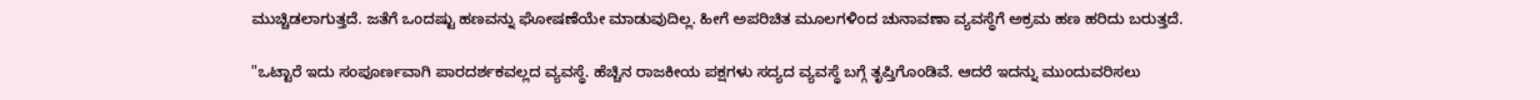ಮುಚ್ಚಿಡಲಾಗುತ್ತದೆ. ಜತೆಗೆ ಒಂದಷ್ಟು ಹಣವನ್ನು ಘೋಷಣೆಯೇ ಮಾಡುವುದಿಲ್ಲ. ಹೀಗೆ ಅಪರಿಚಿತ ಮೂಲಗಳಿಂದ ಚುನಾವಣಾ ವ್ಯವಸ್ಥೆಗೆ ಅಕ್ರಮ ಹಣ ಹರಿದು ಬರುತ್ತದೆ.

"ಒಟ್ಟಾರೆ ಇದು ಸಂಪೂರ್ಣವಾಗಿ ಪಾರದರ್ಶಕವಲ್ಲದ ವ್ಯವಸ್ಥೆ. ಹೆಚ್ಚಿನ ರಾಜಕೀಯ ಪಕ್ಷಗಳು ಸದ್ಯದ ವ್ಯವಸ್ಥೆ ಬಗ್ಗೆ ತೃಪ್ತಿಗೊಂಡಿವೆ. ಆದರೆ ಇದನ್ನು ಮುಂದುವರಿಸಲು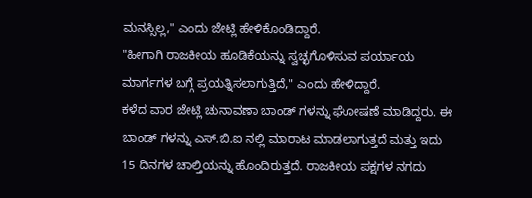ಮನಸ್ಸಿಲ್ಲ," ಎಂದು ಜೇಟ್ಲಿ ಹೇಳಿಕೊಂಡಿದ್ದಾರೆ.
"ಹೀಗಾಗಿ ರಾಜಕೀಯ ಹೂಡಿಕೆಯನ್ನು ಸ್ವಚ್ಛಗೊಳಿಸುವ ಪರ್ಯಾಯ ಮಾರ್ಗಗಳ ಬಗ್ಗೆ ಪ್ರಯತ್ನಿಸಲಾಗುತ್ತಿದೆ," ಎಂದು ಹೇಳಿದ್ದಾರೆ.
ಕಳೆದ ವಾರ ಜೇಟ್ಲಿ ಚುನಾವಣಾ ಬಾಂಡ್ ಗಳನ್ನು ಘೋಷಣೆ ಮಾಡಿದ್ದರು. ಈ ಬಾಂಡ್ ಗಳನ್ನು ಎಸ್.ಬಿ.ಐ ನಲ್ಲಿ ಮಾರಾಟ ಮಾಡಲಾಗುತ್ತದೆ ಮತ್ತು ಇದು 15 ದಿನಗಳ ಚಾಲ್ತಿಯನ್ನು ಹೊಂದಿರುತ್ತದೆ. ರಾಜಕೀಯ ಪಕ್ಷಗಳ ನಗದು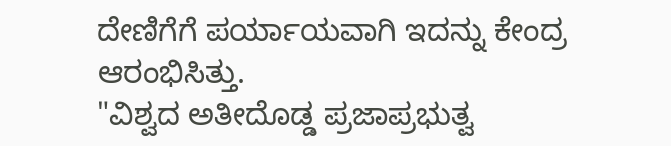ದೇಣಿಗೆಗೆ ಪರ್ಯಾಯವಾಗಿ ಇದನ್ನು ಕೇಂದ್ರ ಆರಂಭಿಸಿತ್ತು.
"ವಿಶ್ವದ ಅತೀದೊಡ್ಡ ಪ್ರಜಾಪ್ರಭುತ್ವ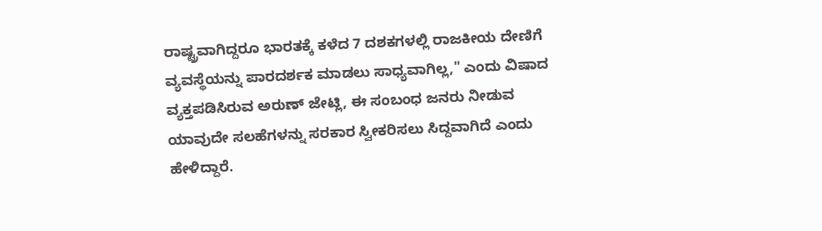ರಾಷ್ಟ್ರವಾಗಿದ್ದರೂ ಭಾರತಕ್ಕೆ ಕಳೆದ 7 ದಶಕಗಳಲ್ಲಿ ರಾಜಕೀಯ ದೇಣಿಗೆ ವ್ಯವಸ್ಥೆಯನ್ನು ಪಾರದರ್ಶಕ ಮಾಡಲು ಸಾಧ್ಯವಾಗಿಲ್ಲ," ಎಂದು ವಿಷಾದ ವ್ಯಕ್ತಪಡಿಸಿರುವ ಅರುಣ್ ಜೇಟ್ಲಿ, ಈ ಸಂಬಂಧ ಜನರು ನೀಡುವ ಯಾವುದೇ ಸಲಹೆಗಳನ್ನು ಸರಕಾರ ಸ್ವೀಕರಿಸಲು ಸಿದ್ದವಾಗಿದೆ ಎಂದು ಹೇಳಿದ್ದಾರೆ.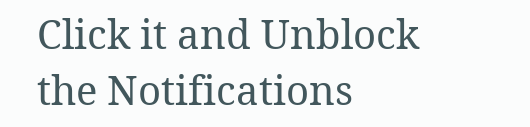Click it and Unblock the Notifications